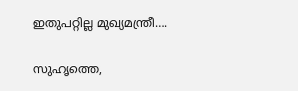ഇതുപറ്റില്ല മുഖ്യമന്ത്രീ….

സുഹൃത്തെ,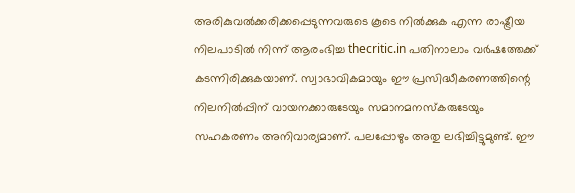അരികുവല്‍ക്കരിക്കപ്പെടുന്നവരുടെ കൂടെ നില്‍ക്കുക എന്ന രാഷ്ട്രീയ നിലപാടില്‍ നിന്ന് ആരംഭിച്ച thecritic.in പതിനാലാം വര്‍ഷത്തേക്ക് കടന്നിരിക്കുകയാണ്. സ്വാഭാവികമായും ഈ പ്രസിദ്ധീകരണത്തിന്റെ നിലനില്‍പ്പിന് വായനക്കാരുടേയും സമാനമനസ്‌കരുടേയും സഹകരണം അനിവാര്യമാണ്. പലപ്പോഴും അതു ലഭിച്ചിട്ടുമുണ്ട്. ഈ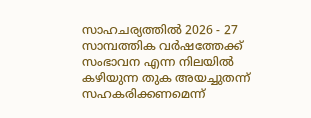സാഹചര്യത്തില്‍ 2026 - 27 സാമ്പത്തിക വര്‍ഷത്തേക്ക് സംഭാവന എന്ന നിലയില്‍ കഴിയുന്ന തുക അയച്ചുതന്ന് സഹകരിക്കണമെന്ന്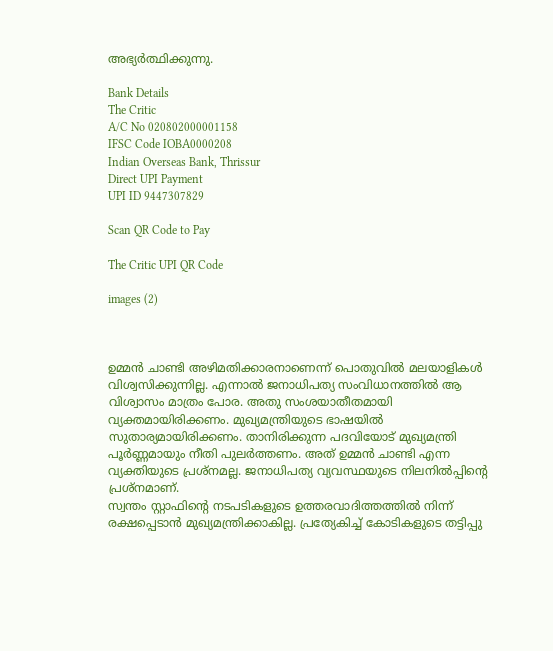അഭ്യര്‍ത്ഥിക്കുന്നു.

Bank Details
The Critic
A/C No 020802000001158
IFSC Code IOBA0000208
Indian Overseas Bank, Thrissur
Direct UPI Payment
UPI ID 9447307829

Scan QR Code to Pay

The Critic UPI QR Code

images (2)



ഉമ്മന്‍ ചാണ്ടി അഴിമതിക്കാരനാണെന്ന് പൊതുവില്‍ മലയാളികള്‍ വിശ്വസിക്കുന്നില്ല. എന്നാല്‍ ജനാധിപത്യ സംവിധാനത്തില്‍ ആ വിശ്വാസം മാത്രം പോര. അതു സംശയാതീതമായി വ്യക്തമായിരിക്കണം. മുഖ്യമന്ത്രിയുടെ ഭാഷയില്‍ സുതാര്യമായിരിക്കണം. താനിരിക്കുന്ന പദവിയോട് മുഖ്യമന്ത്രി പൂര്‍ണ്ണമായും നീതി പുലര്‍ത്തണം. അത് ഉമ്മന്‍ ചാണ്ടി എന്ന വ്യക്തിയുടെ പ്രശ്‌നമല്ല. ജനാധിപത്യ വ്യവസ്ഥയുടെ നിലനില്‍പ്പിന്റെ പ്രശ്‌നമാണ്.
സ്വന്തം സ്റ്റാഫിന്റെ നടപടികളുടെ ഉത്തരവാദിത്തത്തില്‍ നിന്ന് രക്ഷപ്പെടാന്‍ മുഖ്യമന്ത്രിക്കാകില്ല. പ്രത്യേകിച്ച് കോടികളുടെ തട്ടിപ്പു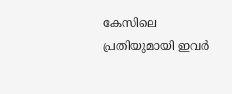കേസിലെ പ്രതിയുമായി ഇവര്‍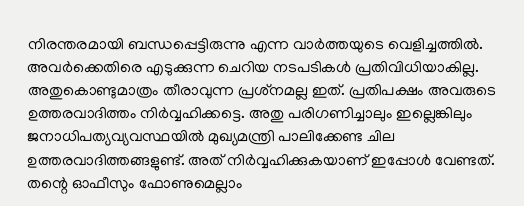നിരന്തരമായി ബന്ധപ്പെട്ടിരുന്നു എന്ന വാര്‍ത്തയുടെ വെളിച്ചത്തില്‍. അവര്‍ക്കെതിരെ എടുക്കുന്ന ചെറിയ നടപടികള്‍ പ്രതിവിധിയാകില്ല. അതുകൊണ്ടുമാത്രം തീരാവുന്ന പ്രശ്‌നമല്ല ഇത്. പ്രതിപക്ഷം അവരുടെ ഉത്തരവാദിത്തം നിര്‍വ്വഹിക്കട്ടെ. അതു പരിഗണിച്ചാലും ഇല്ലെങ്കിലും ജനാധിപത്യവ്യവസ്ഥയില്‍ മുഖ്യമന്ത്രി പാലിക്കേണ്ട ചില ഉത്തരവാദിത്തങ്ങളുണ്ട്. അത് നിര്‍വ്വഹിക്കുകയാണ് ഇപ്പോള്‍ വേണ്ടത്. തന്റെ ഓഫീസും ഫോണുമെല്ലാം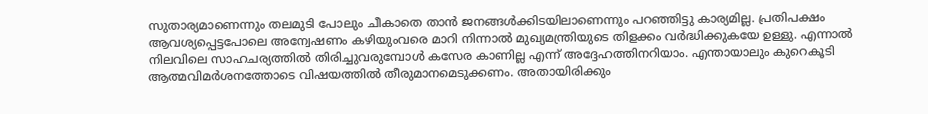സുതാര്യമാണെന്നും തലമുടി പോലും ചീകാതെ താന്‍ ജനങ്ങള്‍ക്കിടയിലാണെന്നും പറഞ്ഞിട്ടു കാര്യമില്ല. പ്രതിപക്ഷം ആവശ്യപ്പെട്ടപോലെ അന്വേഷണം കഴിയുംവരെ മാറി നിന്നാല്‍ മുഖ്യമന്ത്രിയുടെ തിളക്കം വര്‍ദ്ധിക്കുകയേ ഉള്ളു. എന്നാല്‍ നിലവിലെ സാഹചര്യത്തില്‍ തിരിച്ചുവരുമ്പോള്‍ കസേര കാണില്ല എന്ന് അദ്ദേഹത്തിനറിയാം. എന്തായാലും കുറെകൂടി ആത്മവിമര്‍ശനത്തോടെ വിഷയത്തില്‍ തീരുമാനമെടുക്കണം. അതായിരിക്കും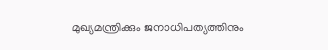മുഖ്യമന്ത്രിക്കും ജനാധിപത്യത്തിനും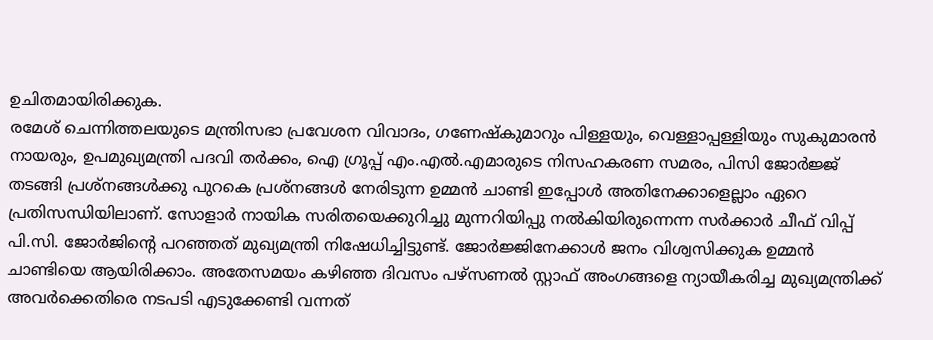ഉചിതമായിരിക്കുക.
രമേശ് ചെന്നിത്തലയുടെ മന്ത്രിസഭാ പ്രവേശന വിവാദം, ഗണേഷ്‌കുമാറും പിള്ളയും, വെള്ളാപ്പള്ളിയും സുകുമാരന്‍ നായരും, ഉപമുഖ്യമന്ത്രി പദവി തര്‍ക്കം, ഐ ഗ്രൂപ്പ് എം.എല്‍.എമാരുടെ നിസഹകരണ സമരം, പിസി ജോര്‍ജ്ജ് തടങ്ങി പ്രശ്‌നങ്ങള്‍ക്കു പുറകെ പ്രശ്‌നങ്ങള്‍ നേരിടുന്ന ഉമ്മന്‍ ചാണ്ടി ഇപ്പോള്‍ അതിനേക്കാളെല്ലാം ഏറെ പ്രതിസന്ധിയിലാണ്. സോളാര്‍ നായിക സരിതയെക്കുറിച്ചു മുന്നറിയിപ്പു നല്‍കിയിരുന്നെന്ന സര്‍ക്കാര്‍ ചീഫ് വിപ്പ് പി.സി. ജോര്‍ജിന്റെ പറഞ്ഞത് മുഖ്യമന്ത്രി നിഷേധിച്ചിട്ടുണ്ട്. ജോര്‍ജ്ജിനേക്കാള്‍ ജനം വിശ്വസിക്കുക ഉമ്മന്‍ ചാണ്ടിയെ ആയിരിക്കാം. അതേസമയം കഴിഞ്ഞ ദിവസം പഴ്‌സണല്‍ സ്റ്റാഫ് അംഗങ്ങളെ ന്യായീകരിച്ച മുഖ്യമന്ത്രിക്ക് അവര്‍ക്കെതിരെ നടപടി എടുക്കേണ്ടി വന്നത്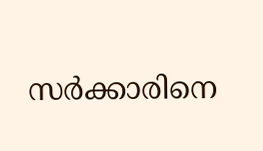സര്‍ക്കാരിനെ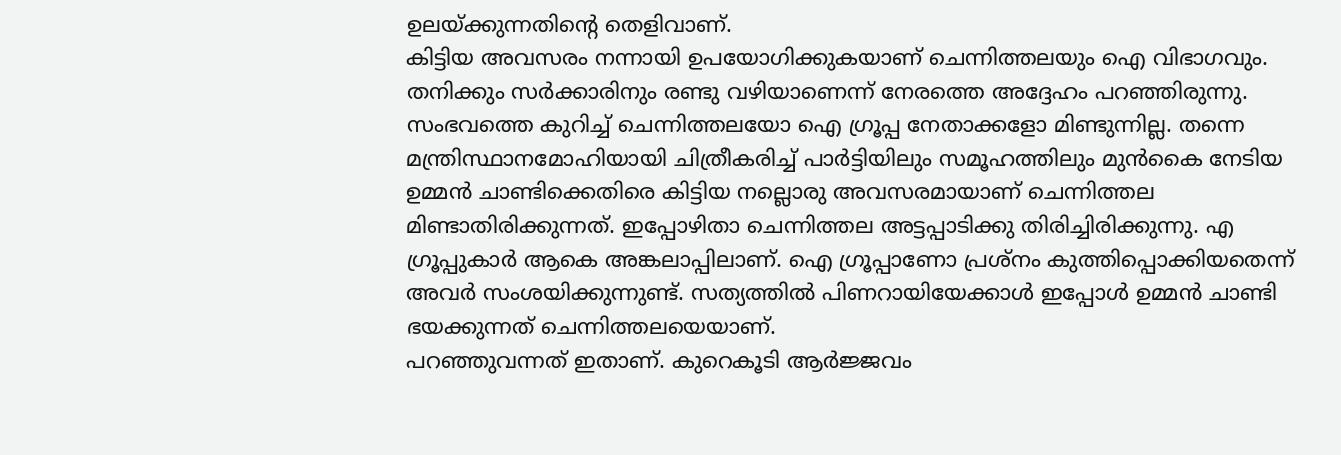ഉലയ്ക്കുന്നതിന്റെ തെളിവാണ്.
കിട്ടിയ അവസരം നന്നായി ഉപയോഗിക്കുകയാണ് ചെന്നിത്തലയും ഐ വിഭാഗവും. തനിക്കും സര്‍ക്കാരിനും രണ്ടു വഴിയാണെന്ന് നേരത്തെ അദ്ദേഹം പറഞ്ഞിരുന്നു. സംഭവത്തെ കുറിച്ച് ചെന്നിത്തലയോ ഐ ഗ്രൂപ്പ നേതാക്കളോ മിണ്ടുന്നില്ല. തന്നെ മന്ത്രിസ്ഥാനമോഹിയായി ചിത്രീകരിച്ച് പാര്‍ട്ടിയിലും സമൂഹത്തിലും മുന്‍കൈ നേടിയ ഉമ്മന്‍ ചാണ്ടിക്കെതിരെ കിട്ടിയ നല്ലൊരു അവസരമായാണ് ചെന്നിത്തല മിണ്ടാതിരിക്കുന്നത്. ഇപ്പോഴിതാ ചെന്നിത്തല അട്ടപ്പാടിക്കു തിരിച്ചിരിക്കുന്നു. എ ഗ്രൂപ്പുകാര്‍ ആകെ അങ്കലാപ്പിലാണ്. ഐ ഗ്രൂപ്പാണോ പ്രശ്‌നം കുത്തിപ്പൊക്കിയതെന്ന് അവര്‍ സംശയിക്കുന്നുണ്ട്. സത്യത്തില്‍ പിണറായിയേക്കാള്‍ ഇപ്പോള്‍ ഉമ്മന്‍ ചാണ്ടി ഭയക്കുന്നത് ചെന്നിത്തലയെയാണ്.
പറഞ്ഞുവന്നത് ഇതാണ്. കുറെകൂടി ആര്‍ജ്ജവം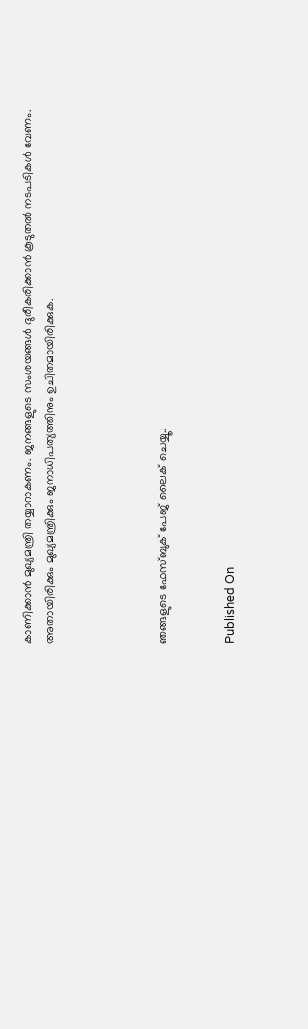കാണിക്കാന്‍ മുഖ്യമന്ത്രി തയ്യാറാകണം. ജനങ്ങളുടെ സംശയങ്ങള്‍ ദുരീകരിക്കാന്‍ കൂടുതല്‍ നടപടികള്‍ വേണം. അതായിരിക്കും മുഖ്യമന്ത്രിക്കും ജനാധിപത്യത്തിനും ഉചിതമായിരിക്കുക.




ഞങ്ങളുടെ ഫേസ്ബുക് പേജ് ലൈക് ചെയ്യൂ..


Published On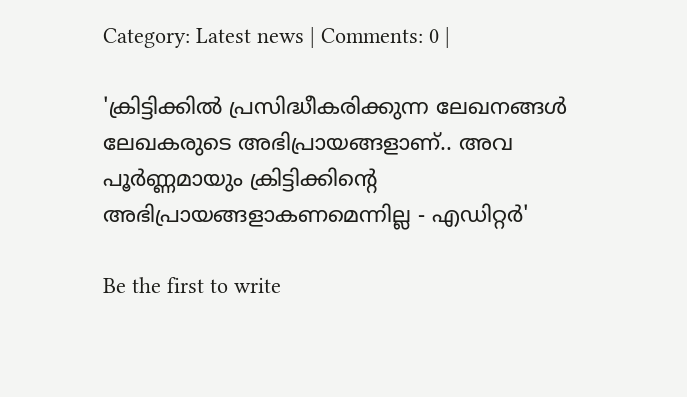Category: Latest news | Comments: 0 |

'ക്രിട്ടിക്കില്‍ പ്രസിദ്ധീകരിക്കുന്ന ലേഖനങ്ങള്‍ ലേഖകരുടെ അഭിപ്രായങ്ങളാണ്.. അവ പൂര്‍ണ്ണമായും ക്രിട്ടിക്കിന്റെ അഭിപ്രായങ്ങളാകണമെന്നില്ല - എഡിറ്റര്‍'

Be the first to write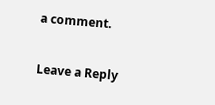a comment.

Leave a Reply